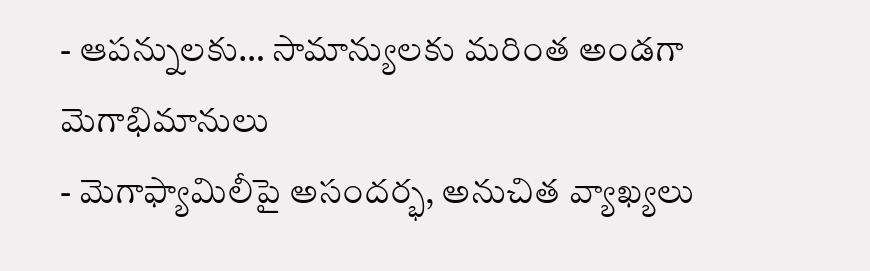- ఆపన్నులకు… సామాన్యులకు మరింత అండగా మెగాభిమానులు
- మెగాఫ్యామిలీపై అసందర్భ, అనుచిత వ్యాఖ్యలు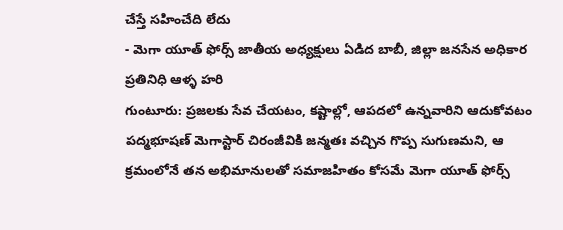చేస్తే సహించేది లేదు
- మెగా యూత్ ఫోర్స్ జాతీయ అధ్యక్షులు ఏడిద బాబీ, జిల్లా జనసేన అధికార ప్రతినిధి ఆళ్ళ హరి
గుంటూరు: ప్రజలకు సేవ చేయటం, కష్టాల్లో, ఆపదలో ఉన్నవారిని ఆదుకోవటం పద్మభూషణ్ మెగాస్టార్ చిరంజీవికి జన్మతః వచ్చిన గొప్ప సుగుణమని, ఆ క్రమంలోనే తన అభిమానులతో సమాజహితం కోసమే మెగా యూత్ ఫోర్స్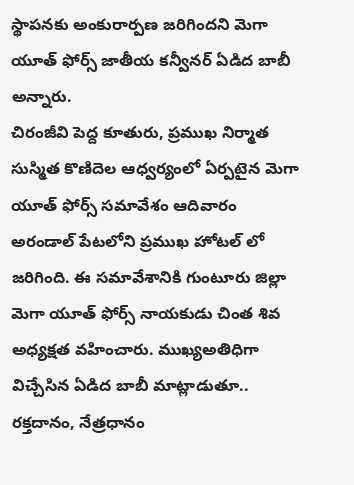స్థాపనకు అంకురార్పణ జరిగిందని మెగా యూత్ ఫోర్స్ జాతీయ కన్వీనర్ ఏడిద బాబీ అన్నారు.
చిరంజీవి పెద్ద కూతురు, ప్రముఖ నిర్మాత సుస్మిత కొణిదెల ఆధ్వర్యంలో ఏర్పటైన మెగా యూత్ ఫోర్స్ సమావేశం ఆదివారం అరండాల్ పేటలోని ప్రముఖ హోటల్ లో జరిగింది. ఈ సమావేశానికి గుంటూరు జిల్లా మెగా యూత్ ఫోర్స్ నాయకుడు చింత శివ అధ్యక్షత వహించారు. ముఖ్యఅతిధిగా విచ్చేసిన ఏడిద బాబీ మాట్లాడుతూ.. రక్తదానం, నేత్రధానం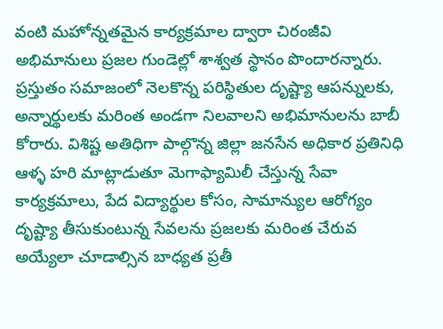వంటి మహోన్నతమైన కార్యక్రమాల ద్వారా చిరంజీవి అభిమానులు ప్రజల గుండెల్లో శాశ్వత స్థానం పొందారన్నారు.
ప్రస్తుతం సమాజంలో నెలకొన్న పరిస్థితుల దృష్ట్యా ఆపన్నులకు, అన్నార్థులకు మరింత అండగా నిలవాలని అభిమానులను బాబీ కోరారు. విశిష్ట అతిధిగా పాల్గొన్న జిల్లా జనసేన అధికార ప్రతినిధి ఆళ్ళ హరి మాట్లాడుతూ మెగాఫ్యామిలీ చేస్తున్న సేవా కార్యక్రమాలు, పేద విద్యార్థుల కోసం, సామాన్యుల ఆరోగ్యం దృష్ట్యా తీసుకుంటున్న సేవలను ప్రజలకు మరింత చేరువ అయ్యేలా చూడాల్సిన బాధ్యత ప్రతీ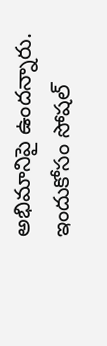అభిమానిపై ఉందన్నారు. ఇందుకోసం సోషల్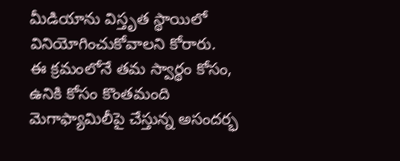మీడియాను విస్తృత స్థాయిలో వినియోగించుకోవాలని కోరారు.
ఈ క్రమంలోనే తమ స్వార్థం కోసం, ఉనికి కోసం కొంతమంది మెగాఫ్యామిలీపై చేస్తున్న అసందర్భ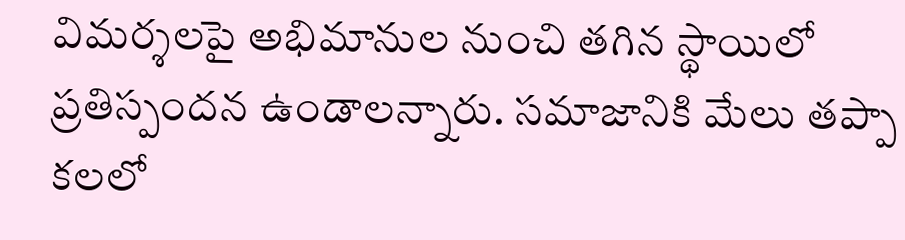విమర్శలపై అభిమానుల నుంచి తగిన స్థాయిలో ప్రతిస్పందన ఉండాలన్నారు. సమాజానికి మేలు తప్పా కలలో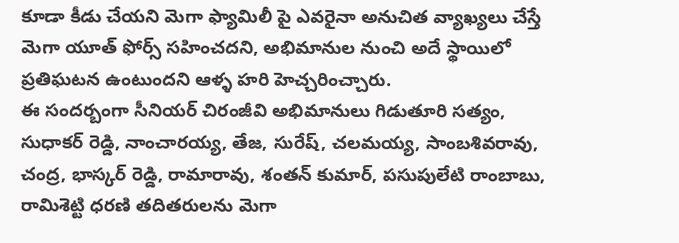కూడా కీడు చేయని మెగా ఫ్యామిలీ పై ఎవరైనా అనుచిత వ్యాఖ్యలు చేస్తే మెగా యూత్ ఫోర్స్ సహించదని, అభిమానుల నుంచి అదే స్థాయిలో ప్రతిఘటన ఉంటుందని ఆళ్ళ హరి హెచ్చరించ్చారు.
ఈ సందర్బంగా సీనియర్ చిరంజీవి అభిమానులు గిడుతూరి సత్యం, సుధాకర్ రెడ్డి, నాంచారయ్య, తేజ, సురేష్, చలమయ్య, సాంబశివరావు, చంద్ర, భాస్కర్ రెడ్డి, రామారావు, శంతన్ కుమార్, పసుపులేటి రాంబాబు, రామిశెట్టి ధరణి తదితరులను మెగా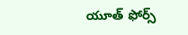యూత్ ఫోర్స్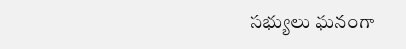సభ్యులు ఘనంగా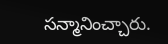సన్మానించ్చారు.